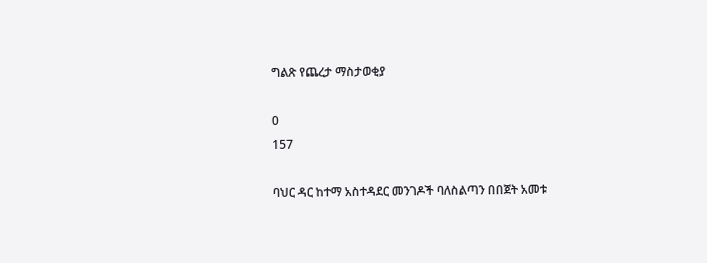ግልጽ የጨረታ ማስታወቂያ

0
157

ባህር ዳር ከተማ አስተዳደር መንገዶች ባለስልጣን በበጀት አመቱ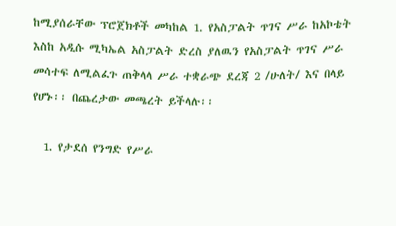ከሚያሰራቸው ፕሮጀክቶች መካከል 1. የአስፓልት ጥገና ሥራ ከአኮቴት እስከ አዲሱ ሚካኤል አስፓልት ድረስ ያለዉን የአስፓልት ጥገና ሥራ መሳተፍ ለሚልፈጉ ጠቅላላ ሥራ ተቋራጭ ደረጃ 2 /ሁለት/ እና በላይ የሆኑ፡፡ በጨረታው መጫረት ይችላሉ፡፡

  1. የታደሰ የንግድ የሥራ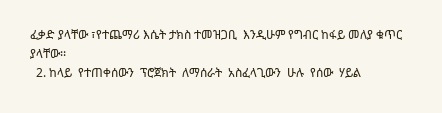ፈቃድ ያላቸው ፣የተጨማሪ እሴት ታክስ ተመዝጋቢ  እንዲሁም የግብር ከፋይ መለያ ቁጥር ያላቸው፡፡
  2. ከላይ  የተጠቀሰውን  ፕሮጀክት  ለማሰራት  አስፈላጊውን  ሁሉ  የሰው  ሃይል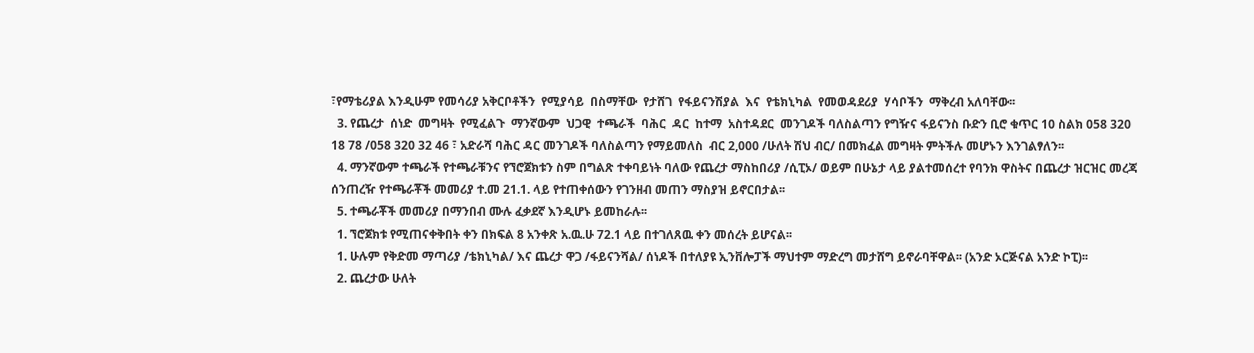፣የማቴሪያል እንዲሁም የመሳሪያ አቅርቦቶችን  የሚያሳይ  በስማቸው  የታሸገ  የፋይናንሽያል  እና  የቴክኒካል  የመወዳደሪያ  ሃሳቦችን  ማቅረብ አለባቸው፡፡
  3. የጨረታ  ሰነድ  መግዛት  የሚፈልጉ  ማንኛውም  ህጋዊ  ተጫራች  ባሕር  ዳር  ከተማ  አስተዳደር  መንገዶች ባለስልጣን የግዥና ፋይናንስ ቡድን ቢሮ ቁጥር 10 ስልክ 058 320 18 78 /058 320 32 46 ፣ አድራሻ ባሕር ዳር መንገዶች ባለስልጣን የማይመለስ  ብር 2,000 /ሁለት ሽህ ብር/ በመክፈል መግዛት ምትችሉ መሆኑን እንገልፃለን፡፡
  4. ማንኛውም ተጫራች የተጫራቹንና የኘሮጀክቱን ስም በግልጽ ተቀባይነት ባለው የጨረታ ማስከበሪያ /ሲፒኦ/ ወይም በሁኔታ ላይ ያልተመሰረተ የባንክ ዋስትና በጨረታ ዝርዝር መረጃ ሰንጠረዥ የተጫራቾች መመሪያ ተ.መ 21.1. ላይ የተጠቀሰውን የገንዘብ መጠን ማስያዝ ይኖርበታል፡፡
  5. ተጫራቾች መመሪያ በማንበብ ሙሉ ፈቃደኛ እንዲሆኑ ይመከራሉ፡፡
  1. ኘሮጀክቱ የሚጠናቀቅበት ቀን በክፍል 8 አንቀጽ አ.ዉ.ሁ 72.1 ላይ በተገለጸዉ ቀን መሰረት ይሆናል፡፡
  1. ሁሉም የቅድመ ማጣሪያ /ቴክኒካል/ እና ጨረታ ዋጋ /ፋይናንሻል/ ሰነዶች በተለያዩ ኢንቨሎፓች ማህተም ማድረግ መታሸግ ይኖራባቸዋል፡፡ (አንድ ኦርጅናል አንድ ኮፒ)፡፡
  2. ጨረታው ሁለት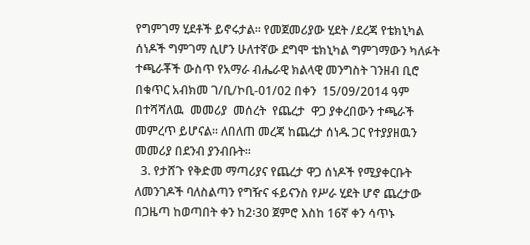የግምገማ ሂደቶች ይኖሩታል፡፡ የመጀመሪያው ሂደት /ደረጃ የቴክኒካል ሰነዶች ግምገማ ሲሆን ሁለተኛው ደግሞ ቴክኒካል ግምገማውን ካለፉት ተጫራቾች ውስጥ የአማራ ብሔራዊ ክልላዊ መንግስት ገንዘብ ቢሮ በቁጥር አብክመ ገ/ቢ/ኮቢ-01/02 በቀን  15/09/2014 ዓም  በተሻሻለዉ  መመሪያ  መሰረት  የጨረታ  ዋጋ ያቀረበውን ተጫራች መምረጥ ይሆናል፡፡ ለበለጠ መረጃ ከጨረታ ሰነዱ ጋር የተያያዘዉን  መመሪያ በደንብ ያንብቡት፡፡
  3. የታሸጉ የቅድመ ማጣሪያና የጨረታ ዋጋ ሰነዶች የሚያቀርቡት ለመንገዶች ባለስልጣን የግዥና ፋይናንስ የሥራ ሂደት ሆኖ ጨረታው በጋዜጣ ከወጣበት ቀን ከ2፡30 ጀምሮ እስከ 16ኛ ቀን ሳጥኑ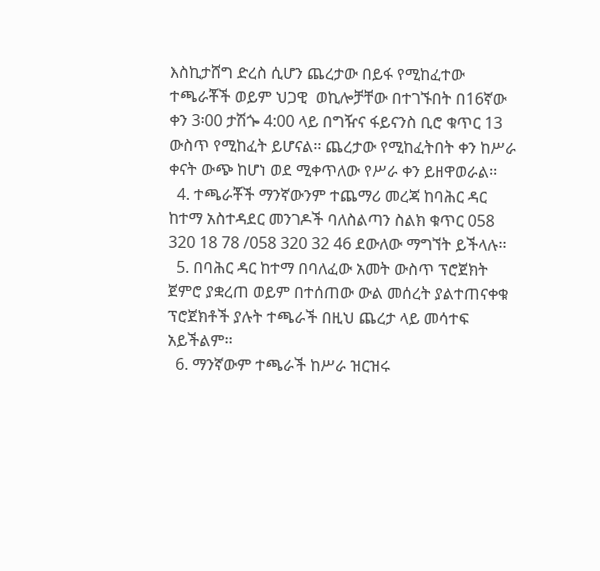እስኪታሸግ ድረስ ሲሆን ጨረታው በይፋ የሚከፈተው ተጫራቾች ወይም ህጋዊ  ወኪሎቻቸው በተገኙበት በ16ኛው ቀን 3፡00 ታሽጐ 4:00 ላይ በግዥና ፋይናንስ ቢሮ ቁጥር 13 ውስጥ የሚከፈት ይሆናል፡፡ ጨረታው የሚከፈትበት ቀን ከሥራ ቀናት ውጭ ከሆነ ወደ ሚቀጥለው የሥራ ቀን ይዘዋወራል፡፡
  4. ተጫራቾች ማንኛውንም ተጨማሪ መረጃ ከባሕር ዳር ከተማ አስተዳደር መንገዶች ባለስልጣን ስልክ ቁጥር 058 320 18 78 /058 320 32 46 ደውለው ማግኘት ይችላሉ፡፡
  5. በባሕር ዳር ከተማ በባለፈው አመት ውስጥ ፕሮጀክት ጀምሮ ያቋረጠ ወይም በተሰጠው ውል መሰረት ያልተጠናቀቁ ፕሮጀክቶች ያሉት ተጫራች በዚህ ጨረታ ላይ መሳተፍ አይችልም፡፡
  6. ማንኛውም ተጫራች ከሥራ ዝርዝሩ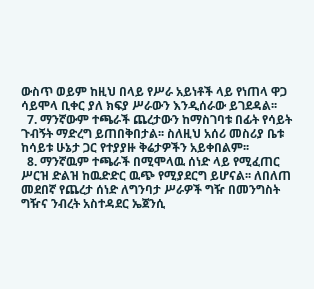ውስጥ ወይም ከዚህ በላይ የሥራ አይነቶች ላይ የነጠላ ዋጋ ሳይሞላ ቢቀር ያለ ክፍያ ሥራውን እንዲሰራው ይገደዳል፡፡
  7. ማንኛውም ተጫራች ጨረታውን ከማስገባቱ በፊት የሳይት ጉብኝት ማድረግ ይጠበቅበታል፡፡ ስለዚህ አሰሪ መስሪያ ቤቱ ከሳይቱ ሁኔታ ጋር የተያያዙ ቅሬታዎችን አይቀበልም፡፡
  8. ማንኛዉም ተጫራች በሚሞላዉ ሰነድ ላይ የሚፈጠር ሥርዝ ድልዝ ከዉድድር ዉጭ የሚያደርግ ይሆናል፡፡ ለበለጠ መደበኛ የጨረታ ሰነድ ለግንባታ ሥራዎች ግዥ በመንግስት ግዥና ንብረት አስተዳደር ኤጀንሲ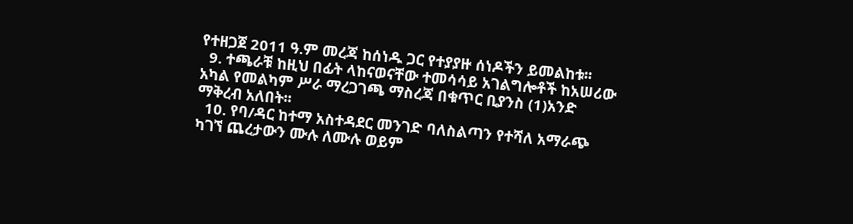የተዘጋጀ 2011 ዓ.ም መረጃ ከሰነዱ ጋር የተያያዙ ሰነዶችን ይመልከቱ፡፡
  9. ተጫራቹ ከዚህ በፊት ላከናወናቸው ተመሳሳይ አገልግሎቶች ከአሠሪው አካል የመልካም ሥራ ማረጋገጫ ማስረጃ በቁጥር ቢያንስ (1)አንድ ማቅረብ አለበት፡፡
  10. የባ/ዳር ከተማ አስተዳደር መንገድ ባለስልጣን የተሻለ አማራጭ ካገኘ ጨረታውን ሙሉ ለሙሉ ወይም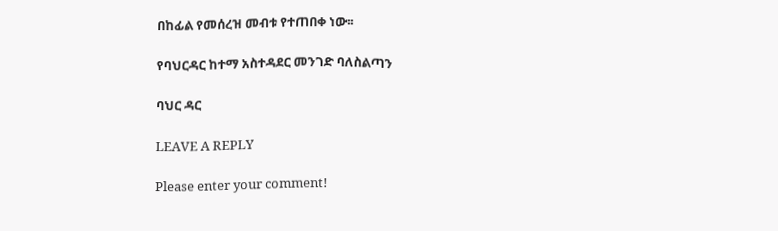በከፊል የመሰረዝ መብቱ የተጠበቀ ነው፡፡

የባህርዳር ከተማ አስተዳደር መንገድ ባለስልጣን

ባህር ዳር

LEAVE A REPLY

Please enter your comment!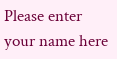Please enter your name here